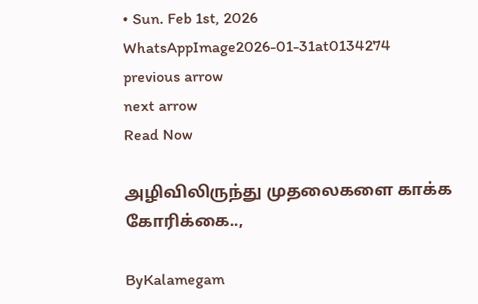• Sun. Feb 1st, 2026
WhatsAppImage2026-01-31at0134274
previous arrow
next arrow
Read Now

அழிவிலிருந்து முதலைகளை காக்க கோரிக்கை..,

ByKalamegam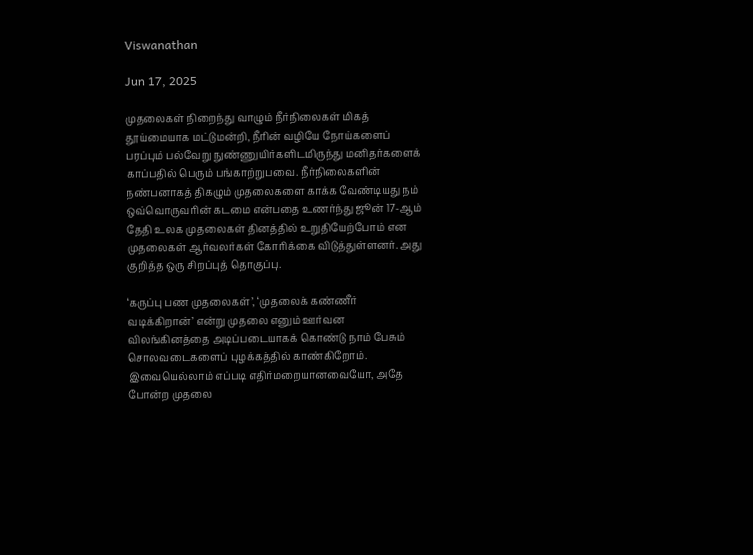Viswanathan

Jun 17, 2025

முதலைகள் நிறைந்து வாழும் நீர்நிலைகள் மிகத் தூய்மையாக மட்டுமன்றி, நீரின் வழியே நோய்களைப் பரப்பும் பல்வேறு நுண்ணுயிர்களிடமிருந்து மனிதர்களைக் காப்பதில் பெரும் பங்காற்றுபவை. நீர்நிலைகளின் நண்பனாகத் திகழும் முதலைகளை காக்க வேண்டியது நம் ஒவ்வொருவரின் கடமை என்பதை உணர்ந்து ஜூன் 17-ஆம் தேதி உலக முதலைகள் தினத்தில் உறுதியேற்போம் என முதலைகள் ஆர்வலர்கள் கோரிக்கை விடுத்துள்ளனர். அது குறித்த ஒரு சிறப்புத் தொகுப்பு.

‘கருப்பு பண முதலைகள்’, ‘முதலைக் கண்ணீர் வடிக்கிறான்’ என்று முதலை எனும் ஊர்வன விலங்கினத்தை அடிப்படையாகக் கொண்டு நாம் பேசும் சொலவடைகளைப் புழக்கத்தில் காண்கிறோம். இவையெல்லாம் எப்படி எதிர்மறையானவையோ, அதே போன்ற முதலை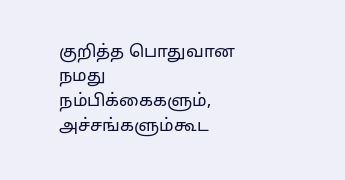குறித்த பொதுவான நமது நம்பிக்கைகளும், அச்சங்களும்கூட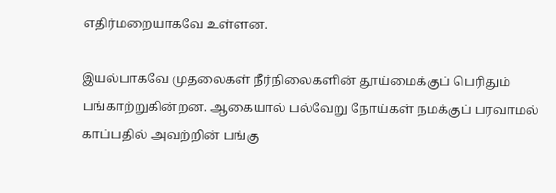எதிர்மறையாகவே உள்ளன.

இயல்பாகவே முதலைகள் நீர்நிலைகளின் தூய்மைக்குப் பெரிதும் பங்காற்றுகின்றன. ஆகையால் பல்வேறு நோய்கள் நமக்குப் பரவாமல் காப்பதில் அவற்றின் பங்கு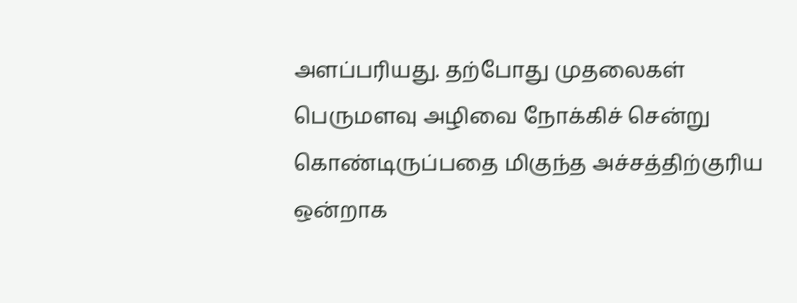அளப்பரியது. தற்போது முதலைகள் பெருமளவு அழிவை நோக்கிச் சென்று கொண்டிருப்பதை மிகுந்த அச்சத்திற்குரிய ஒன்றாக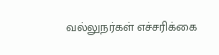வல்லுநர்கள் எச்சரிக்கை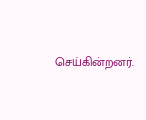செய்கின்றனர்.